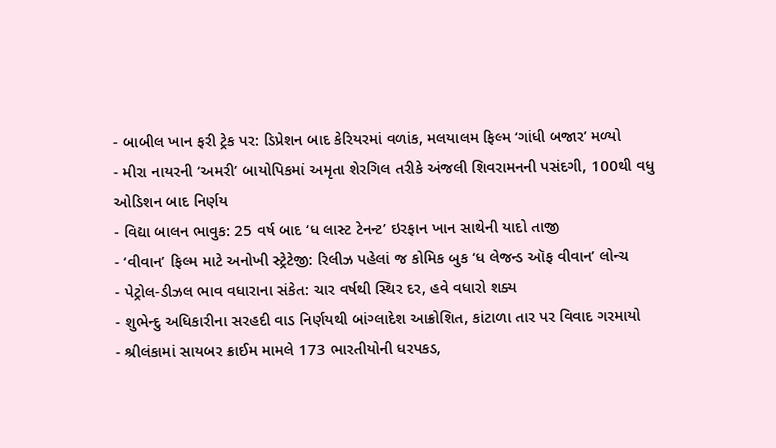- બાબીલ ખાન ફરી ટ્રેક પર: ડિપ્રેશન બાદ કેરિયરમાં વળાંક, મલયાલમ ફિલ્મ ‘ગાંધી બજાર’ મળ્યો
- મીરા નાયરની ‘અમરી’ બાયોપિકમાં અમૃતા શેરગિલ તરીકે અંજલી શિવરામનની પસંદગી, 100થી વધુ ઓડિશન બાદ નિર્ણય
- વિદ્યા બાલન ભાવુક: 25 વર્ષ બાદ ‘ધ લાસ્ટ ટેનન્ટ’ ઇરફાન ખાન સાથેની યાદો તાજી
- ‘વીવાન’ ફિલ્મ માટે અનોખી સ્ટ્રેટેજી: રિલીઝ પહેલાં જ કોમિક બુક ‘ધ લેજન્ડ ઑફ વીવાન’ લોન્ચ
- પેટ્રોલ-ડીઝલ ભાવ વધારાના સંકેત: ચાર વર્ષથી સ્થિર દર, હવે વધારો શક્ય
- શુભેન્દુ અધિકારીના સરહદી વાડ નિર્ણયથી બાંગ્લાદેશ આક્રોશિત, કાંટાળા તાર પર વિવાદ ગરમાયો
- શ્રીલંકામાં સાયબર ક્રાઈમ મામલે 173 ભારતીયોની ધરપકડ,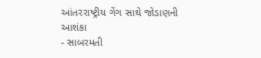આંતરરાષ્ટ્રીય ગેંગ સાથે જોડાણની આશંકા
- સાબરમતી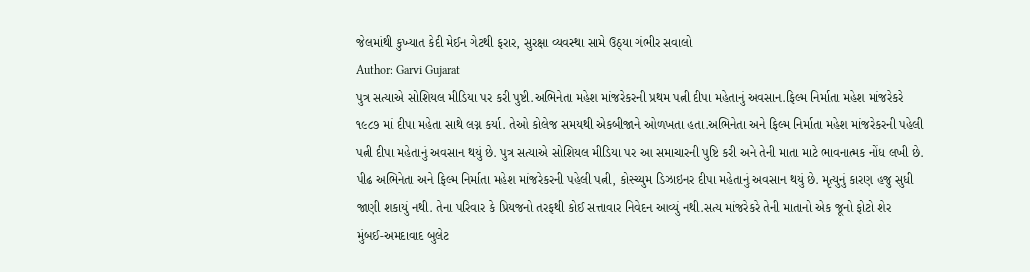જેલમાંથી કુખ્યાત કેદી મેઈન ગેટથી ફરાર, સુરક્ષા વ્યવસ્થા સામે ઉઠ્યા ગંભીર સવાલો
Author: Garvi Gujarat
પુત્ર સત્યાએ સોશિયલ મીડિયા પર કરી પુષ્ટી.અભિનેતા મહેશ માંજરેકરની પ્રથમ પત્ની દીપા મહેતાનું અવસાન.ફિલ્મ નિર્માતા મહેશ માંજરેકરે ૧૯૮૭ માં દીપા મહેતા સાથે લગ્ન કર્યા. તેઓ કોલેજ સમયથી એકબીજાને ઓળખતા હતા.અભિનેતા અને ફિલ્મ નિર્માતા મહેશ માંજરેકરની પહેલી પત્ની દીપા મહેતાનું અવસાન થયું છે. પુત્ર સત્યાએ સોશિયલ મીડિયા પર આ સમાચારની પુષ્ટિ કરી અને તેની માતા માટે ભાવનાત્મક નોંધ લખી છે. પીઢ અભિનેતા અને ફિલ્મ નિર્માતા મહેશ માંજરેકરની પહેલી પત્ની, કોસ્ચ્યુમ ડિઝાઇનર દીપા મહેતાનું અવસાન થયું છે. મૃત્યુનું કારણ હજુ સુધી જાણી શકાયું નથી. તેના પરિવાર કે પ્રિયજનો તરફથી કોઈ સત્તાવાર નિવેદન આવ્યું નથી.સત્ય માંજરેકરે તેની માતાનો એક જૂનો ફોટો શેર
મુંબઈ-અમદાવાદ બુલેટ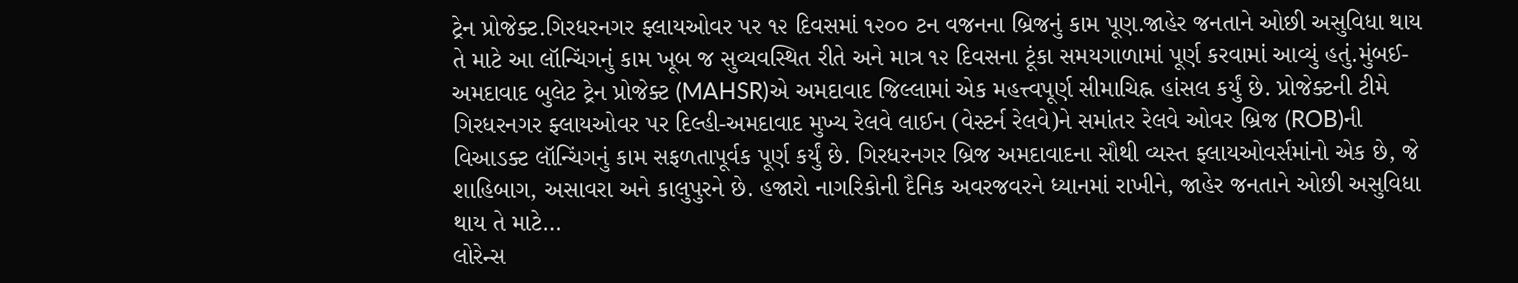ટ્રેન પ્રોજેક્ટ.ગિરધરનગર ફ્લાયઓવર પર ૧૨ દિવસમાં ૧૨૦૦ ટન વજનના બ્રિજનું કામ પૂણ.જાહેર જનતાને ઓછી અસુવિધા થાય તે માટે આ લૉન્ચિંગનું કામ ખૂબ જ સુવ્યવસ્થિત રીતે અને માત્ર ૧૨ દિવસના ટૂંકા સમયગાળામાં પૂર્ણ કરવામાં આવ્યું હતું.મુંબઈ-અમદાવાદ બુલેટ ટ્રેન પ્રોજેક્ટ (MAHSR)એ અમદાવાદ જિલ્લામાં એક મહત્ત્વપૂર્ણ સીમાચિહ્ન હાંસલ કર્યું છે. પ્રોજેક્ટની ટીમે ગિરધરનગર ફ્લાયઓવર પર દિલ્હી-અમદાવાદ મુખ્ય રેલવે લાઈન (વેસ્ટર્ન રેલવે)ને સમાંતર રેલવે ઓવર બ્રિજ (ROB)ની વિઆડક્ટ લૉન્ચિંગનું કામ સફળતાપૂર્વક પૂર્ણ કર્યું છે. ગિરધરનગર બ્રિજ અમદાવાદના સૌથી વ્યસ્ત ફ્લાયઓવર્સમાંનો એક છે, જે શાહિબાગ, અસાવરા અને કાલુપુરને છે. હજારો નાગરિકોની દૈનિક અવરજવરને ધ્યાનમાં રાખીને, જાહેર જનતાને ઓછી અસુવિધા થાય તે માટે…
લોરેન્સ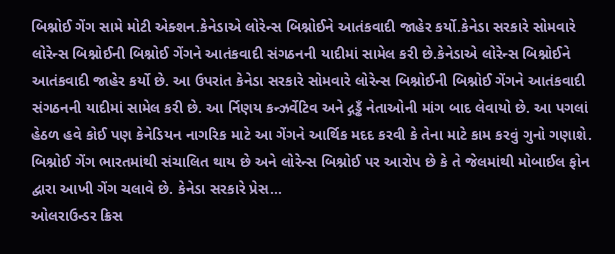બિશ્નોઈ ગેંગ સામે મોટી એક્શન.કેનેડાએ લોરેન્સ બિશ્નોઈને આતંકવાદી જાહેર કર્યો.કેનેડા સરકારે સોમવારે લોરેન્સ બિશ્નોઈની બિશ્નોઈ ગેંગને આતંકવાદી સંગઠનની યાદીમાં સામેલ કરી છે.કેનેડાએ લોરેન્સ બિશ્નોઈને આતંકવાદી જાહેર કર્યો છે. આ ઉપરાંત કેનેડા સરકારે સોમવારે લોરેન્સ બિશ્નોઈની બિશ્નોઈ ગેંગને આતંકવાદી સંગઠનની યાદીમાં સામેલ કરી છે. આ ર્નિણય કન્ઝર્વેટિવ અને દ્ગડ્ઢઁ નેતાઓની માંગ બાદ લેવાયો છે. આ પગલાં હેઠળ હવે કોઈ પણ કેનેડિયન નાગરિક માટે આ ગેંગને આર્થિક મદદ કરવી કે તેના માટે કામ કરવું ગુનો ગણાશે. બિશ્નોઈ ગેંગ ભારતમાંથી સંચાલિત થાય છે અને લોરેન્સ બિશ્નોઈ પર આરોપ છે કે તે જેલમાંથી મોબાઈલ ફોન દ્વારા આખી ગેંગ ચલાવે છે. કેનેડા સરકારે પ્રેસ…
ઓલરાઉન્ડર ક્રિસ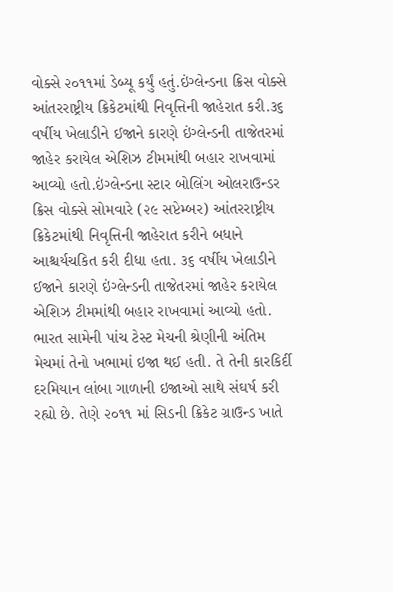વોક્સે ૨૦૧૧માં ડેબ્યૂ કર્યું હતું.ઇંગ્લેન્ડના ક્રિસ વોક્સે આંતરરાષ્ટ્રીય ક્રિકેટમાંથી નિવૃત્તિની જાહેરાત કરી.૩૬ વર્ષીય ખેલાડીને ઈજાને કારણે ઇંગ્લેન્ડની તાજેતરમાં જાહેર કરાયેલ એશિઝ ટીમમાંથી બહાર રાખવામાં આવ્યો હતો.ઇંગ્લેન્ડના સ્ટાર બોલિંગ ઓલરાઉન્ડર ક્રિસ વોક્સે સોમવારે (૨૯ સપ્ટેમ્બર) આંતરરાષ્ટ્રીય ક્રિકેટમાંથી નિવૃત્તિની જાહેરાત કરીને બધાને આશ્ચર્યચકિત કરી દીધા હતા. ૩૬ વર્ષીય ખેલાડીને ઈજાને કારણે ઇંગ્લેન્ડની તાજેતરમાં જાહેર કરાયેલ એશિઝ ટીમમાંથી બહાર રાખવામાં આવ્યો હતો. ભારત સામેની પાંચ ટેસ્ટ મેચની શ્રેણીની અંતિમ મેચમાં તેનો ખભામાં ઇજા થઈ હતી. તે તેની કારકિર્દી દરમિયાન લાંબા ગાળાની ઇજાઓ સાથે સંઘર્ષ કરી રહ્યો છે. તેણે ૨૦૧૧ માં સિડની ક્રિકેટ ગ્રાઉન્ડ ખાતે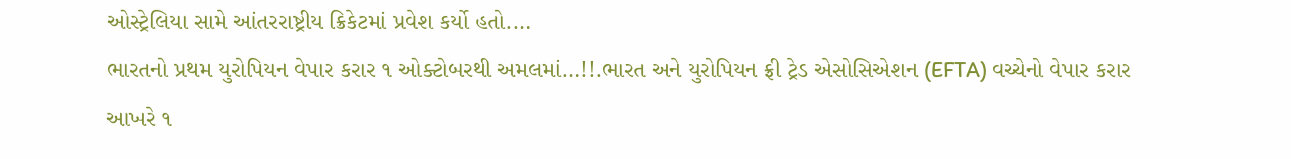ઓસ્ટ્રેલિયા સામે આંતરરાષ્ટ્રીય ક્રિકેટમાં પ્રવેશ કર્યો હતો.…
ભારતનો પ્રથમ યુરોપિયન વેપાર કરાર ૧ ઓક્ટોબરથી અમલમાં…!!.ભારત અને યુરોપિયન ફ્રી ટ્રેડ એસોસિએશન (EFTA) વચ્ચેનો વેપાર કરાર આખરે ૧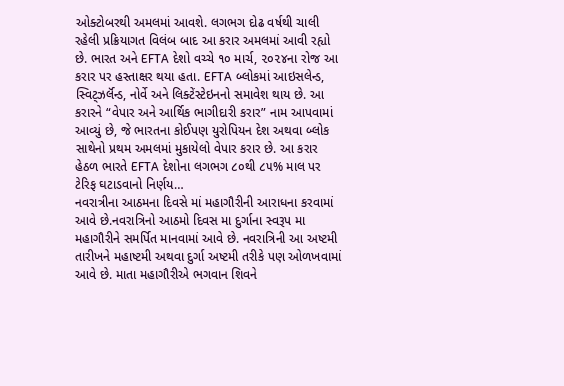ઓક્ટોબરથી અમલમાં આવશે. લગભગ દોઢ વર્ષથી ચાલી રહેલી પ્રક્રિયાગત વિલંબ બાદ આ કરાર અમલમાં આવી રહ્યો છે. ભારત અને EFTA દેશો વચ્ચે ૧૦ માર્ચ, ૨૦૨૪ના રોજ આ કરાર પર હસ્તાક્ષર થયા હતા. EFTA બ્લોકમાં આઇસલેન્ડ, સ્વિટ્ઝર્લૅન્ડ, નોર્વે અને લિક્ટેંસ્ટેઇનનો સમાવેશ થાય છે. આ કરારને “વેપાર અને આર્થિક ભાગીદારી કરાર” નામ આપવામાં આવ્યું છે, જે ભારતના કોઈપણ યુરોપિયન દેશ અથવા બ્લોક સાથેનો પ્રથમ અમલમાં મુકાયેલો વેપાર કરાર છે. આ કરાર હેઠળ ભારતે EFTA દેશોના લગભગ ૮૦થી ૮૫% માલ પર ટેરિફ ઘટાડવાનો નિર્ણય…
નવરાત્રીના આઠમના દિવસે માં મહાગૌરીની આરાધના કરવામાં આવે છે.નવરાત્રિનો આઠમો દિવસ મા દુર્ગાના સ્વરૂપ મા મહાગૌરીને સમર્પિત માનવામાં આવે છે. નવરાત્રિની આ અષ્ટમી તારીખને મહાષ્ટમી અથવા દુર્ગા અષ્ટમી તરીકે પણ ઓળખવામાં આવે છે. માતા મહાગૌરીએ ભગવાન શિવને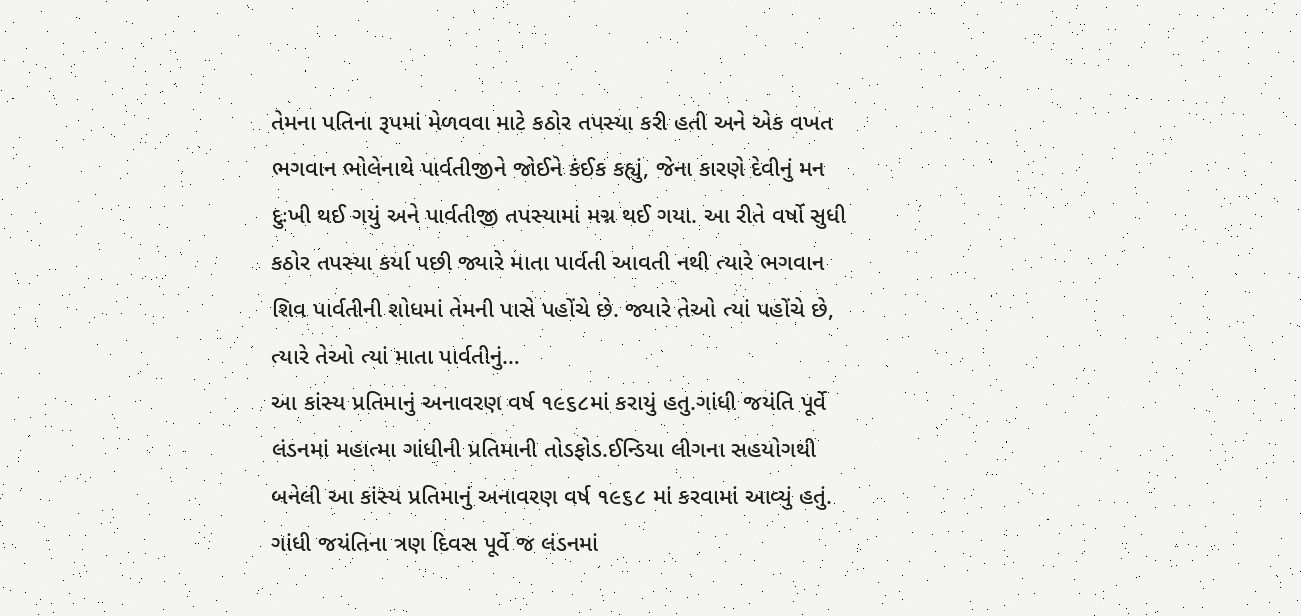તેમના પતિના રૂપમાં મેળવવા માટે કઠોર તપસ્યા કરી હતી અને એક વખત ભગવાન ભોલેનાથે પાર્વતીજીને જોઈને કંઈક કહ્યું, જેના કારણે દેવીનું મન દુઃખી થઈ ગયું અને પાર્વતીજી તપસ્યામાં મગ્ન થઈ ગયા. આ રીતે વર્ષો સુધી કઠોર તપસ્યા કર્યા પછી જ્યારે માતા પાર્વતી આવતી નથી ત્યારે ભગવાન શિવ પાર્વતીની શોધમાં તેમની પાસે પહોંચે છે. જ્યારે તેઓ ત્યાં પહોંચે છે, ત્યારે તેઓ ત્યાં માતા પાર્વતીનું…
આ કાંસ્ય પ્રતિમાનું અનાવરણ વર્ષ ૧૯૬૮માં કરાયું હતુ.ગાંધી જયંતિ પૂર્વે લંડનમાં મહાત્મા ગાંધીની પ્રતિમાની તોડફોડ.ઈન્ડિયા લીગના સહયોગથી બનેલી આ કાંસ્ય પ્રતિમાનું અનાવરણ વર્ષ ૧૯૬૮ માં કરવામાં આવ્યું હતું. ગાંધી જયંતિના ત્રણ દિવસ પૂર્વે જ લંડનમાં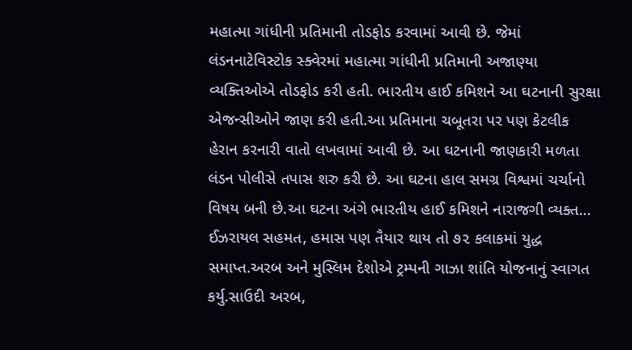મહાત્મા ગાંધીની પ્રતિમાની તોડફોડ કરવામાં આવી છે. જેમાં લંડનનાટેવિસ્ટોક સ્ક્વેરમાં મહાત્મા ગાંધીની પ્રતિમાની અજાણ્યા વ્યક્તિઓએ તોડફોડ કરી હતી. ભારતીય હાઈ કમિશને આ ઘટનાની સુરક્ષા એજન્સીઓને જાણ કરી હતી.આ પ્રતિમાના ચબૂતરા પર પણ કેટલીક હેરાન કરનારી વાતો લખવામાં આવી છે. આ ઘટનાની જાણકારી મળતા લંડન પોલીસે તપાસ શરુ કરી છે. આ ઘટના હાલ સમગ્ર વિશ્વમાં ચર્ચાનો વિષય બની છે.આ ઘટના અંગે ભારતીય હાઈ કમિશને નારાજગી વ્યક્ત…
ઈઝરાયલ સહમત, હમાસ પણ તૈયાર થાય તો ૭૨ કલાકમાં યુદ્ધ સમાપ્ત.અરબ અને મુસ્લિમ દેશોએ ટ્રમ્પની ગાઝા શાંતિ યોજનાનું સ્વાગત કર્યુ.સાઉદી અરબ,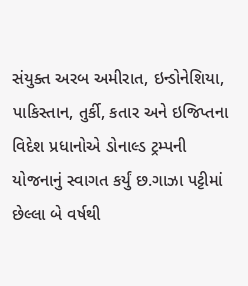સંયુક્ત અરબ અમીરાત, ઇન્ડોનેશિયા, પાકિસ્તાન, તુર્કી, કતાર અને ઇજિપ્તના વિદેશ પ્રધાનોએ ડોનાલ્ડ ટ્રમ્પની યોજનાનું સ્વાગત કર્યું છ.ગાઝા પટ્ટીમાં છેલ્લા બે વર્ષથી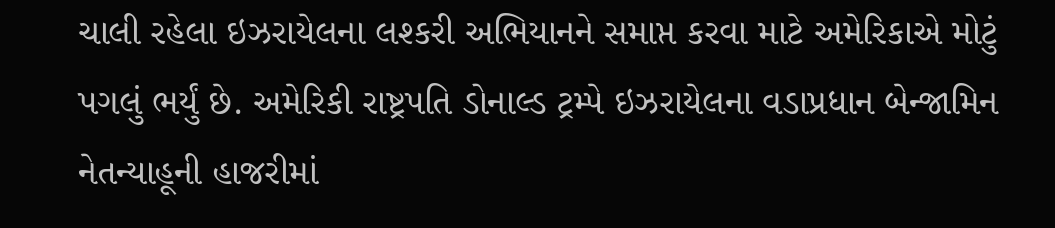ચાલી રહેલા ઇઝરાયેલના લશ્કરી અભિયાનને સમાપ્ત કરવા માટે અમેરિકાએ મોટું પગલું ભર્યું છે. અમેરિકી રાષ્ટ્રપતિ ડોનાલ્ડ ટ્રમ્પે ઇઝરાયેલના વડાપ્રધાન બેન્જામિન નેતન્યાહૂની હાજરીમાં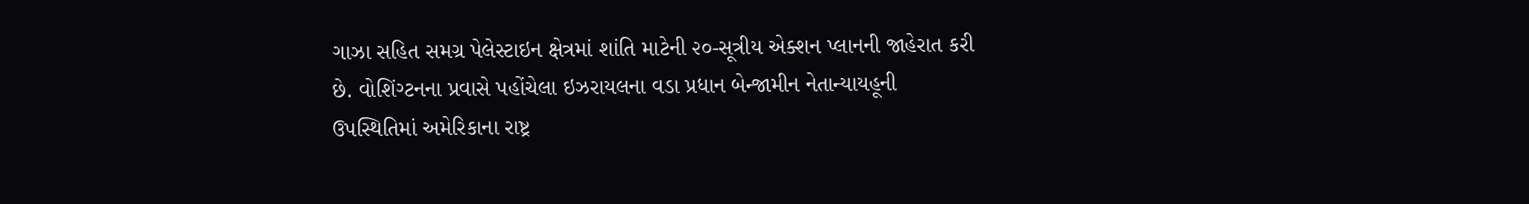ગાઝા સહિત સમગ્ર પેલેસ્ટાઇન ક્ષેત્રમાં શાંતિ માટેની ૨૦-સૂત્રીય એક્શન પ્લાનની જાહેરાત કરી છે. વોશિંગ્ટનના પ્રવાસે પહોંચેલા ઇઝરાયલના વડા પ્રધાન બેન્જામીન નેતાન્યાયહૂની ઉપસ્થિતિમાં અમેરિકાના રાષ્ટ્ર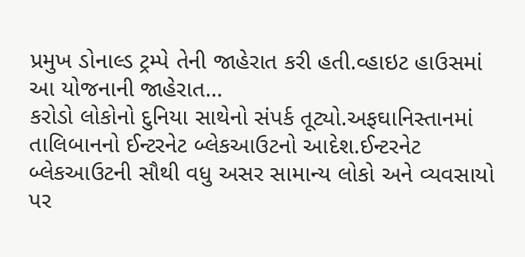પ્રમુખ ડોનાલ્ડ ટ્રમ્પે તેની જાહેરાત કરી હતી.વ્હાઇટ હાઉસમાં આ યોજનાની જાહેરાત…
કરોડો લોકોનો દુનિયા સાથેનો સંપર્ક તૂટ્યો.અફઘાનિસ્તાનમાં તાલિબાનનો ઈન્ટરનેટ બ્લેકઆઉટનો આદેશ.ઈન્ટરનેટ બ્લેકઆઉટની સૌથી વધુ અસર સામાન્ય લોકો અને વ્યવસાયો પર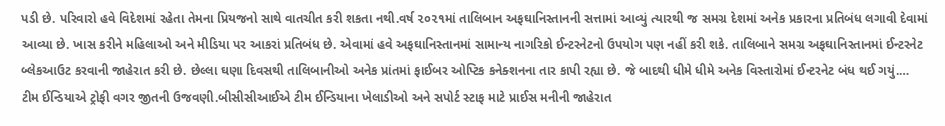પડી છે. પરિવારો હવે વિદેશમાં રહેતા તેમના પ્રિયજનો સાથે વાતચીત કરી શકતા નથી.વર્ષ ૨૦૨૧માં તાલિબાન અફઘાનિસ્તાનની સત્તામાં આવ્યું ત્યારથી જ સમગ્ર દેશમાં અનેક પ્રકારના પ્રતિબંધ લગાવી દેવામાં આવ્યા છે. ખાસ કરીને મહિલાઓ અને મીડિયા પર આકરાં પ્રતિબંધ છે. એવામાં હવે અફઘાનિસ્તાનમાં સામાન્ય નાગરિકો ઈન્ટરનેટનો ઉપયોગ પણ નહીં કરી શકે. તાલિબાને સમગ્ર અફઘાનિસ્તાનમાં ઈન્ટરનેટ બ્લેકઆઉટ કરવાની જાહેરાત કરી છે. છેલ્લા ઘણા દિવસથી તાલિબાનીઓ અનેક પ્રાંતમાં ફાઈબર ઓપ્ટિક કનેક્શનના તાર કાપી રહ્યા છે. જે બાદથી ધીમે ધીમે અનેક વિસ્તારોમાં ઈન્ટરનેટ બંધ થઈ ગયું.…
ટીમ ઈન્ડિયાએ ટ્રોફી વગર જીતની ઉજવણી.બીસીસીઆઈએ ટીમ ઈન્ડિયાના ખેલાડીઓ અને સપોર્ટ સ્ટાફ માટે પ્રાઈસ મનીની જાહેરાત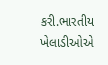કરી.ભારતીય ખેલાડીઓએ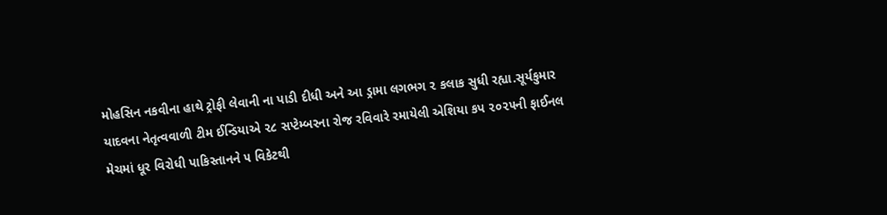મોહસિન નકવીના હાથે ટ્રોફી લેવાની ના પાડી દીધી અને આ ડ્રામા લગભગ ૨ કલાક સુધી રહ્યા.સૂર્યકુમાર યાદવના નેતૃત્વવાળી ટીમ ઈન્ડિયાએ ૨૮ સપ્ટેમ્બરના રોજ રવિવારે રમાયેલી એશિયા કપ ૨૦૨૫ની ફાઈનલ મેચમાં ધૂર વિરોધી પાકિસ્તાનને ૫ વિકેટથી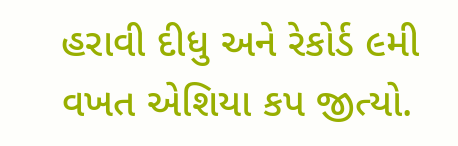હરાવી દીધુ અને રેકોર્ડ ૯મી વખત એશિયા કપ જીત્યો.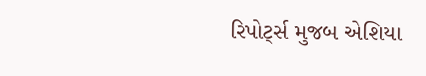રિપોર્ટ્સ મુજબ એશિયા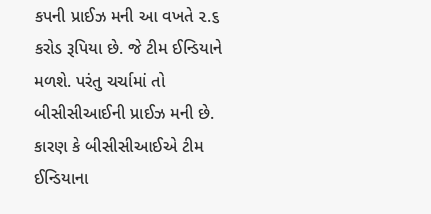કપની પ્રાઈઝ મની આ વખતે ૨.૬ કરોડ રૂપિયા છે. જે ટીમ ઈન્ડિયાને મળશે. પરંતુ ચર્ચામાં તો બીસીસીઆઈની પ્રાઈઝ મની છે. કારણ કે બીસીસીઆઈએ ટીમ ઈન્ડિયાના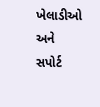ખેલાડીઓ અને સપોર્ટ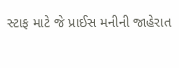સ્ટાફ માટે જે પ્રાઈસ મનીની જાહેરાત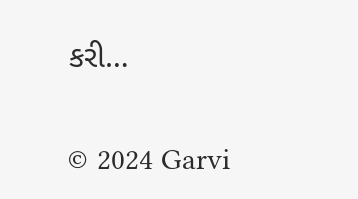કરી…

© 2024 Garvi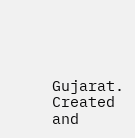Gujarat. Created and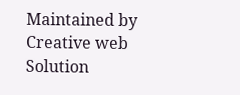Maintained by Creative web Solution